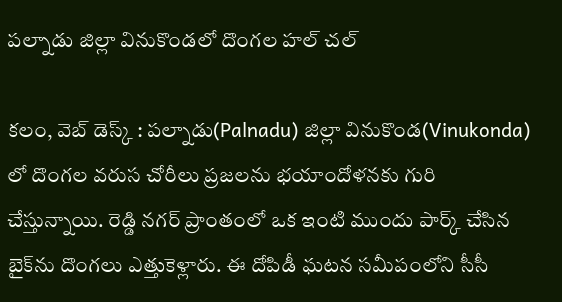పల్నాడు జిల్లా వినుకొండలో దొంగల హల్ చల్

కలం, వెబ్ డెస్క్ : పల్నాడు(Palnadu) జిల్లా వినుకొండ(Vinukonda) లో దొంగల వరుస చోరీలు ప్రజలను భయాందోళనకు గురి చేస్తున్నాయి. రెడ్డి నగర్ ప్రాంతంలో ఒక ఇంటి ముందు పార్క్ చేసిన బైక్‌ను దొంగలు ఎత్తుకెళ్లారు. ఈ దోపిడీ ఘటన సమీపంలోని సీసీ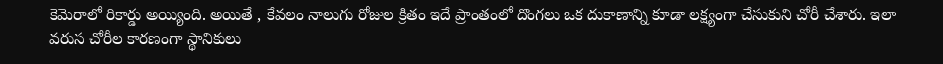కెమెరాలో రికార్డు అయ్యింది. అయితే , కేవలం నాలుగు రోజుల క్రితం ఇదే ప్రాంతంలో దొంగలు ఒక దుకాణాన్ని కూడా లక్ష్యంగా చేసుకుని చోరీ చేశారు. ఇలా వరుస చోరీల కారణంగా స్థానికులు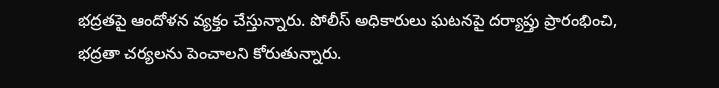భద్రతపై ఆందోళన వ్యక్తం చేస్తున్నారు. పోలీస్ అధికారులు ఘటనపై దర్యాప్తు ప్రారంభించి, భద్రతా చర్యలను పెంచాలని కోరుతున్నారు.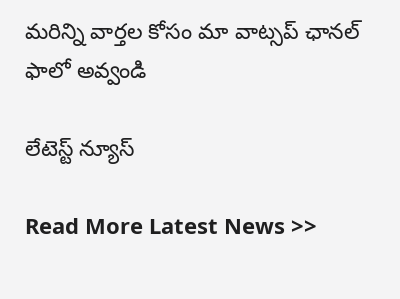మ‌రిన్ని వార్త‌ల కోసం మా వాట్స‌ప్ ఛాన‌ల్ ఫాలో అవ్వండి

లేటెస్ట్ న్యూస్‌

Read More Latest News >>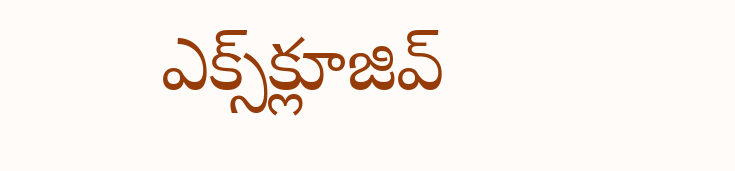ఎక్స్‌క్లూజివ్‌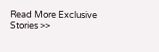Read More Exclusive Stories >>